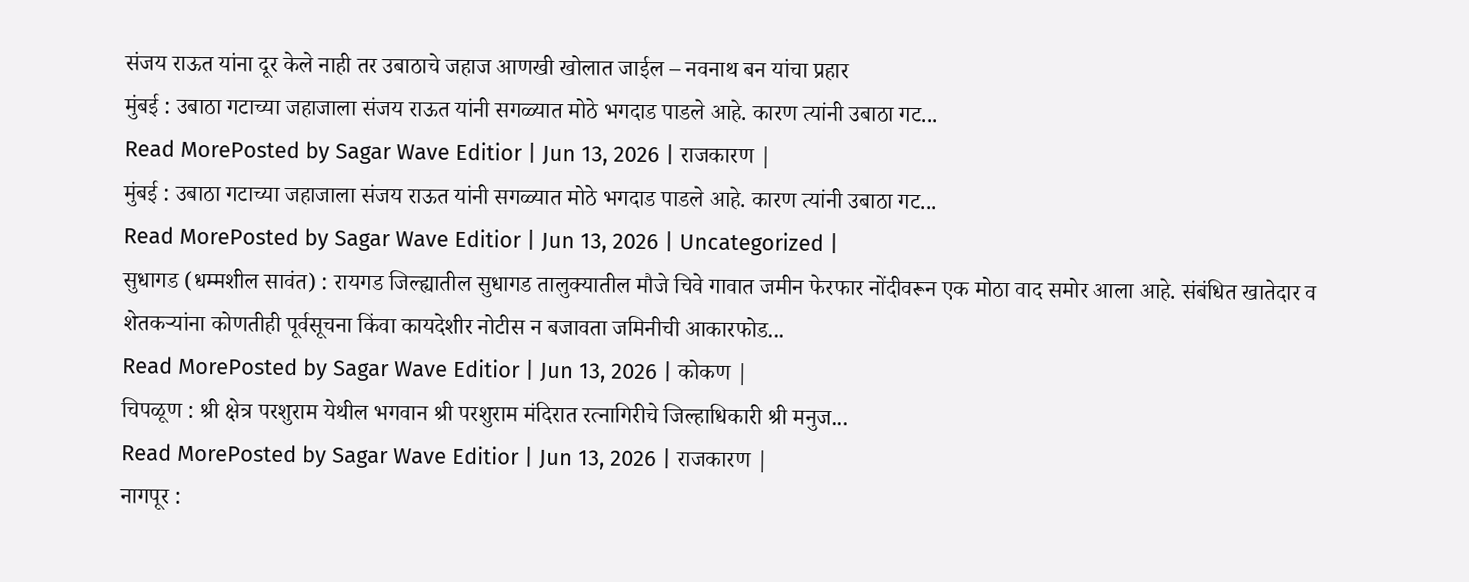संजय राऊत यांना दूर केले नाही तर उबाठाचे जहाज आणखी खोलात जाईल – नवनाथ बन यांचा प्रहार
मुंबई : उबाठा गटाच्या जहाजाला संजय राऊत यांनी सगळ्यात मोठे भगदाड पाडले आहे. कारण त्यांनी उबाठा गट...
Read MorePosted by Sagar Wave Editior | Jun 13, 2026 | राजकारण |
मुंबई : उबाठा गटाच्या जहाजाला संजय राऊत यांनी सगळ्यात मोठे भगदाड पाडले आहे. कारण त्यांनी उबाठा गट...
Read MorePosted by Sagar Wave Editior | Jun 13, 2026 | Uncategorized |
सुधागड (धम्मशील सावंत) : रायगड जिल्ह्यातील सुधागड तालुक्यातील मौजे चिवे गावात जमीन फेरफार नोंदीवरून एक मोठा वाद समोर आला आहे. संबंधित खातेदार व शेतकऱ्यांना कोणतीही पूर्वसूचना किंवा कायदेशीर नोटीस न बजावता जमिनीची आकारफोड...
Read MorePosted by Sagar Wave Editior | Jun 13, 2026 | कोकण |
चिपळूण : श्री क्षेत्र परशुराम येथील भगवान श्री परशुराम मंदिरात रत्नागिरीचे जिल्हाधिकारी श्री मनुज...
Read MorePosted by Sagar Wave Editior | Jun 13, 2026 | राजकारण |
नागपूर :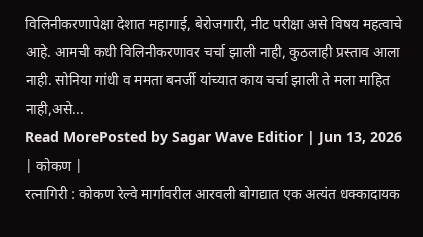विलिनीकरणापेक्षा देशात महागाई, बेरोजगारी, नीट परीक्षा असे विषय महत्वाचे आहे. आमची कधी विलिनीकरणावर चर्चा झाली नाही, कुठलाही प्रस्ताव आला नाही. सोनिया गांधी व ममता बनर्जी यांच्यात काय चर्चा झाली ते मला माहित नाही,असे...
Read MorePosted by Sagar Wave Editior | Jun 13, 2026 | कोकण |
रत्नागिरी : कोकण रेल्वे मार्गावरील आरवली बोगद्यात एक अत्यंत धक्कादायक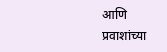आणि प्रवाशांच्या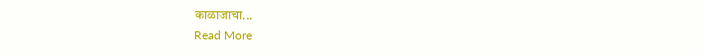काळाजाचा...
Read More